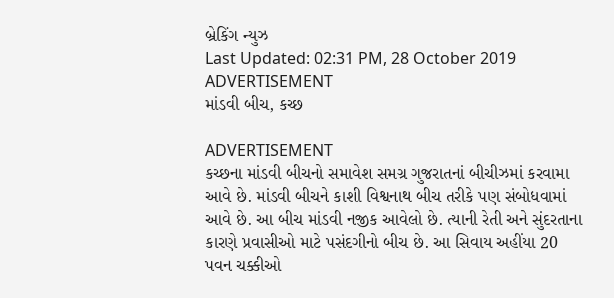બ્રેકિંગ ન્યુઝ
Last Updated: 02:31 PM, 28 October 2019
ADVERTISEMENT
માંડવી બીચ, કચ્છ

ADVERTISEMENT
કચ્છના માંડવી બીચનો સમાવેશ સમગ્ર ગુજરાતનાં બીચીઝમાં કરવામા આવે છે. માંડવી બીચને કાશી વિશ્વનાથ બીચ તરીકે પણ સંબોધવામાં આવે છે. આ બીચ માંડવી નજીક આવેલો છે. ત્યાની રેતી અને સુંદરતાના કારણે પ્રવાસીઓ માટે પસંદગીનો બીચ છે. આ સિવાય અહીંયા 20 પવન ચક્કીઓ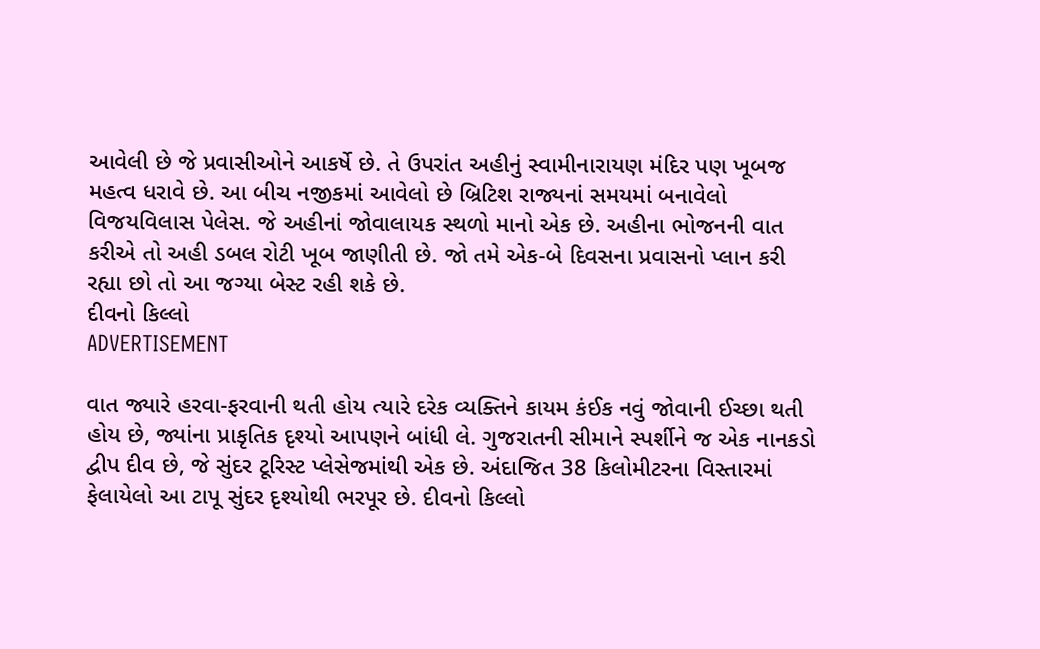આવેલી છે જે પ્રવાસીઓને આકર્ષે છે. તે ઉપરાંત અહીનું સ્વામીનારાયણ મંદિર પણ ખૂબજ મહત્વ ધરાવે છે. આ બીચ નજીકમાં આવેલો છે બ્રિટિશ રાજ્યનાં સમયમાં બનાવેલો વિજયવિલાસ પેલેસ. જે અહીનાં જોવાલાયક સ્થળો માનો એક છે. અહીના ભોજનની વાત કરીએ તો અહી ડબલ રોટી ખૂબ જાણીતી છે. જો તમે એક-બે દિવસના પ્રવાસનો પ્લાન કરી રહ્યા છો તો આ જગ્યા બેસ્ટ રહી શકે છે.
દીવનો કિલ્લો
ADVERTISEMENT

વાત જ્યારે હરવા-ફરવાની થતી હોય ત્યારે દરેક વ્યક્તિને કાયમ કંઈક નવું જોવાની ઈચ્છા થતી હોય છે, જ્યાંના પ્રાકૃતિક દૃશ્યો આપણને બાંધી લે. ગુજરાતની સીમાને સ્પર્શીને જ એક નાનકડો દ્વીપ દીવ છે, જે સુંદર ટૂરિસ્ટ પ્લેસેજમાંથી એક છે. અંદાજિત 38 કિલોમીટરના વિસ્તારમાં ફેલાયેલો આ ટાપૂ સુંદર દૃશ્યોથી ભરપૂર છે. દીવનો કિલ્લો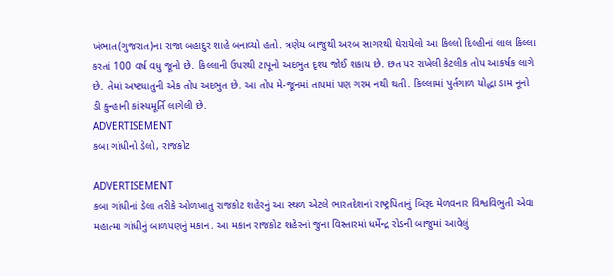ખંભાત(ગુજરાત)ના રાજા બહાદુર શાહે બનાવ્યો હતો. ત્રણેય બાજુથી અરબ સાગરથી ઘેરાયેલો આ કિલ્લો દિલ્હીનાં લાલ કિલ્લા કરતાં 100 વર્ષ વધુ જૂનો છે. કિલ્લાની ઉપરથી ટાપૂનો અદભુત દૃશ્ય જોઈ શકાય છે. છત પર રાખેલી કેટલીક તોપ આકર્ષક લાગે છે. તેમાં અષ્ટધાતુની એક તોપ અદભુત છે. આ તોપ મે-જૂનમાં તાપમાં પણ ગરમ નથી થતી. કિલ્લામાં પુર્તગાળ યોદ્ધા ડામ નૂનો ડી કુન્હાની કાંસ્યમૂર્તિ લાગેલી છે.
ADVERTISEMENT
કબા ગાંધીનો ડેલો, રાજકોટ

ADVERTISEMENT
કબા ગાંધીનાં ડેલા તરીકે ઓળખાતુ રાજકોટ શહેરનું આ સ્થળ એટલે ભારતદેશનાં રાષ્ટ્રપિતાનું બિરૂદ મેળવનાર વિશ્વવિભુતી એવા મહાત્મા ગાંધીનું બાળપણનું મકાન. આ મકાન રાજકોટ શહેરનાં જુના વિસ્તારમાં ધર્મેન્દ્ર રોડની બાજુમાં આવેલું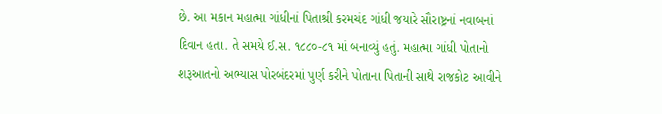છે. આ મકાન મહાત્મા ગાંધીનાં પિતાશ્રી કરમચંદ ગાંધી જયારે સૌરાષ્ટ્રનાં નવાબનાં દિવાન હતા. તે સમયે ઈ.સ. ૧૮૮૦-૮૧ માં બનાવ્યું હતું. મહાત્મા ગાંધી પોતાનો શરૂઆતનો અભ્યાસ પોરબંદરમાં પુર્ણ કરીને પોતાના પિતાની સાથે રાજકોટ આવીને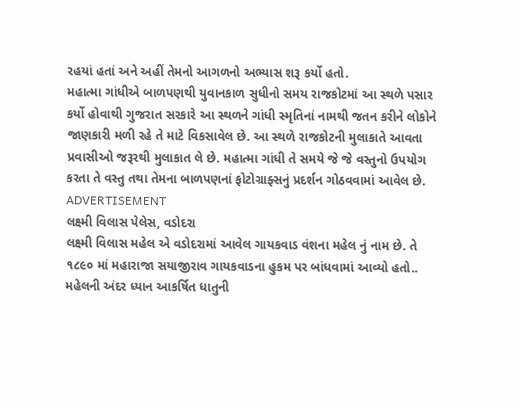રહયાં હતાં અને અહીં તેમનો આગળનો અભ્યાસ શરૂ કર્યો હતો.
મહાત્મા ગાંધીએ બાળપણથી યુવાનકાળ સુધીનો સમય રાજકોટમાં આ સ્થળે પસાર કર્યો હોવાથી ગુજરાત સરકારે આ સ્થળને ગાંધી સ્મૃતિનાં નામથી જતન કરીને લોકોને જાણકારી મળી રહે તે માટે વિકસાવેલ છે. આ સ્થળે રાજકોટની મુલાકાતે આવતા પ્રવાસીઓ જરૂરથી મુલાકાત લે છે. મહાત્મા ગાંધી તે સમયે જે જે વસ્તુનો ઉપયોગ કરતા તે વસ્તુ તથા તેમના બાળપણનાં ફોટોગ્રાફ્સનું પ્રદર્શન ગોઠવવામાં આવેલ છે.
ADVERTISEMENT
લક્ષ્મી વિલાસ પેલેસ, વડોદરા
લક્ષ્મી વિલાસ મહેલ એ વડોદરામાં આવેલ ગાયકવાડ વંશના મહેલ નું નામ છે. તે ૧૮૯૦ માં મહારાજા સયાજીરાવ ગાયકવાડના હુકમ પર બાંધવામાં આવ્યો હતો.. મહેલની અંદર ધ્યાન આકર્ષિત ધાતુની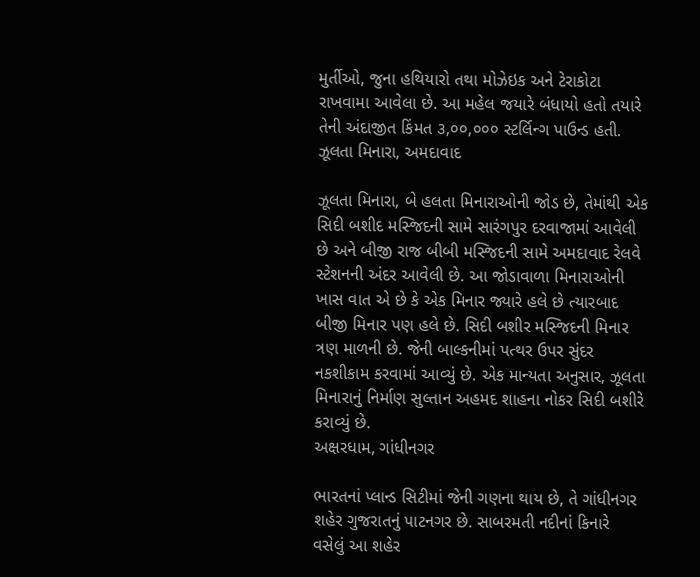મુર્તીઓ, જુના હથિયારો તથા મોઝેઇક અને ટેરાકોટા રાખવામા આવેલા છે. આ મહેલ જયારે બંધાયો હતો તયારે તેની અંદાજીત કિંમત ૩,૦૦,૦૦૦ સ્ટર્લિન્ગ પાઉન્ડ હતી.
ઝૂલતા મિનારા, અમદાવાદ

ઝૂલતા મિનારા, બે હલતા મિનારાઓની જોડ છે, તેમાંથી એક સિદી બશીદ મસ્જિદની સામે સારંગપુર દરવાજામાં આવેલી છે અને બીજી રાજ બીબી મસ્જિદની સામે અમદાવાદ રેલવે સ્ટેશનની અંદર આવેલી છે. આ જોડાવાળા મિનારાઓની ખાસ વાત એ છે કે એક મિનાર જ્યારે હલે છે ત્યારબાદ બીજી મિનાર પણ હલે છે. સિદી બશીર મસ્જિદની મિનાર ત્રણ માળની છે. જેની બાલ્કનીમાં પત્થર ઉપર સુંદર નકશીકામ કરવામાં આવ્યું છે. એક માન્યતા અનુસાર, ઝૂલતા મિનારાનું નિર્માણ સુલ્તાન અહમદ શાહના નોકર સિદી બશીરે કરાવ્યું છે.
અક્ષરધામ, ગાંધીનગર

ભારતનાં પ્લાન્ડ સિટીમાં જેની ગણના થાય છે, તે ગાંધીનગર શહેર ગુજરાતનું પાટનગર છે. સાબરમતી નદીનાં કિનારે વસેલું આ શહેર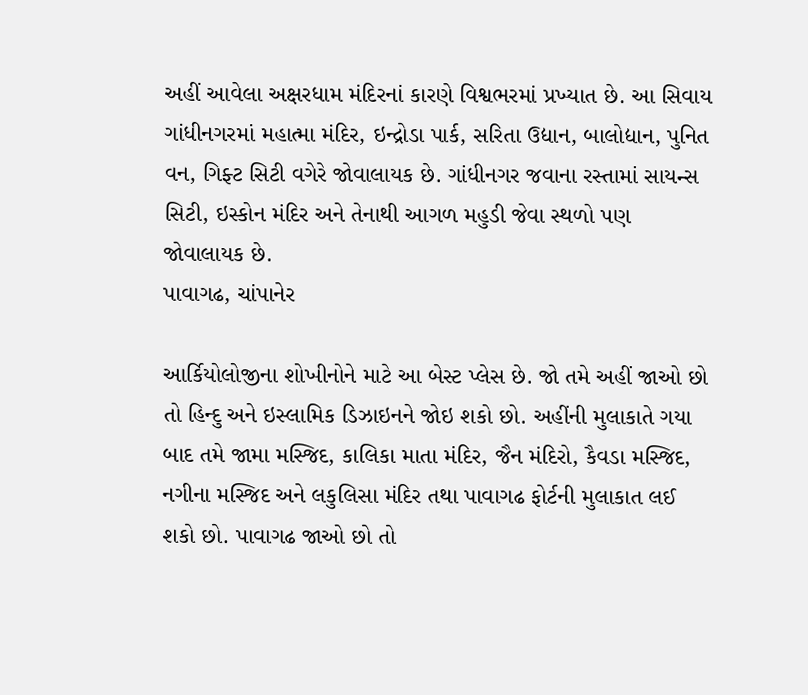અહીં આવેલા અક્ષરધામ મંદિરનાં કારણે વિશ્વભરમાં પ્રખ્યાત છે. આ સિવાય ગાંધીનગરમાં મહાત્મા મંદિર, ઇન્દ્રોડા પાર્ક, સરિતા ઉદ્યાન, બાલોદ્યાન, પુનિત વન, ગિફ્ટ સિટી વગેરે જોવાલાયક છે. ગાંધીનગર જવાના રસ્તામાં સાયન્સ સિટી, ઇસ્કોન મંદિર અને તેનાથી આગળ મહુડી જેવા સ્થળો પણ જોવાલાયક છે.
પાવાગઢ, ચાંપાનેર

આર્કિયોલોજીના શોખીનોને માટે આ બેસ્ટ પ્લેસ છે. જો તમે અહીં જાઓ છો તો હિન્દુ અને ઇસ્લામિક ડિઝાઇનને જોઇ શકો છો. અહીંની મુલાકાતે ગયા બાદ તમે જામા મસ્જિદ, કાલિકા માતા મંદિર, જૈન મંદિરો, કૈવડા મસ્જિદ, નગીના મસ્જિદ અને લકુલિસા મંદિર તથા પાવાગઢ ફોર્ટની મુલાકાત લઈ શકો છો. પાવાગઢ જાઓ છો તો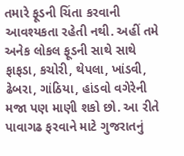તમારે ફૂડની ચિંતા કરવાની આવશ્યકતા રહેતી નથી. અહીં તમે અનેક લોકલ ફૂડની સાથે સાથે ફાફડા, કચોરી, થેપલા, ખાંડવી, ઢેબરા, ગાંઠિયા, હાંડવો વગેરેની મજા પણ માણી શકો છો. આ રીતે પાવાગઢ ફરવાને માટે ગુજરાતનું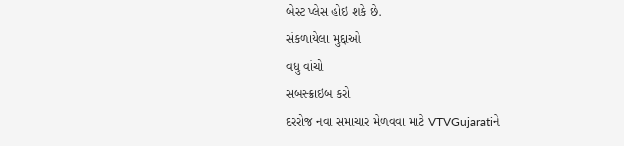બેસ્ટ પ્લેસ હોઇ શકે છે.
સંકળાયેલા મુદ્દાઓ
વધુ વાંચો
સબસ્ક્રાઇબ કરો
દરરોજ નવા સમાચાર મેળવવા માટે VTVGujaratiને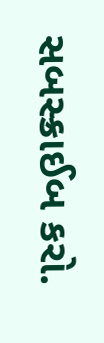સબસ્ક્રાઈબ કરો.